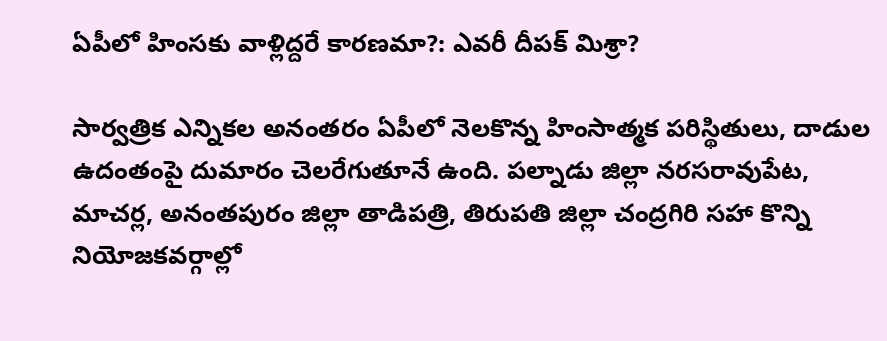ఏపీలో హింసకు వాళ్లిద్దరే కారణమా?: ఎవరీ దీపక్ మిశ్రా?

సార్వత్రిక ఎన్నికల అనంతరం ఏపీలో నెలకొన్న హింసాత్మక పరిస్థితులు, దాడుల ఉదంతంపై దుమారం చెలరేగుతూనే ఉంది. పల్నాడు జిల్లా నరసరావుపేట, మాచర్ల, అనంతపురం జిల్లా తాడిపత్రి, తిరుపతి జిల్లా చంద్రగిరి సహా కొన్ని నియోజకవర్గాల్లో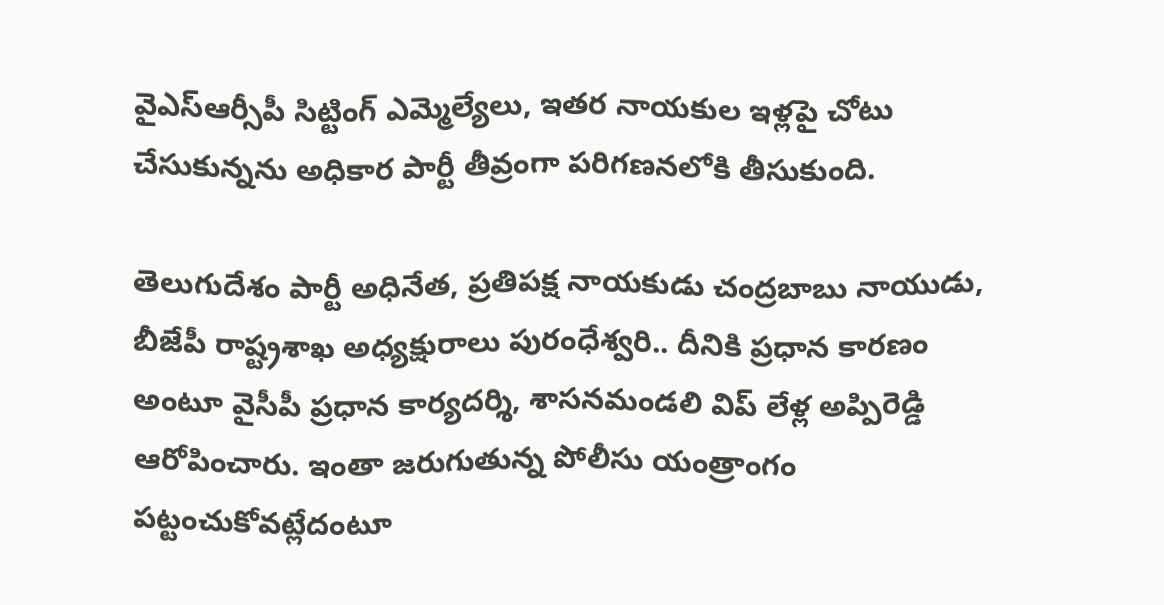వైఎస్ఆర్సీపీ సిట్టింగ్ ఎమ్మెల్యేలు, ఇతర నాయకుల ఇళ్లపై చోటు చేసుకున్నను అధికార పార్టీ తీవ్రంగా పరిగణనలోకి తీసుకుంది.

తెలుగుదేశం పార్టీ అధినేత, ప్రతిపక్ష నాయకుడు చంద్రబాబు నాయుడు, బీజేపీ రాష్ట్రశాఖ అధ్యక్షురాలు పురంధేశ్వరి.. దీనికి ప్రధాన కారణం అంటూ వైసీపీ ప్ర‌ధాన కార్య‌ద‌ర్శి, శాస‌న‌మండ‌లి విప్ లేళ్ల అప్పిరెడ్డి ఆరోపించారు. ఇంతా జరుగుతున్న పోలీసు యంత్రాంగం పట్టంచుకోవట్లేదంటూ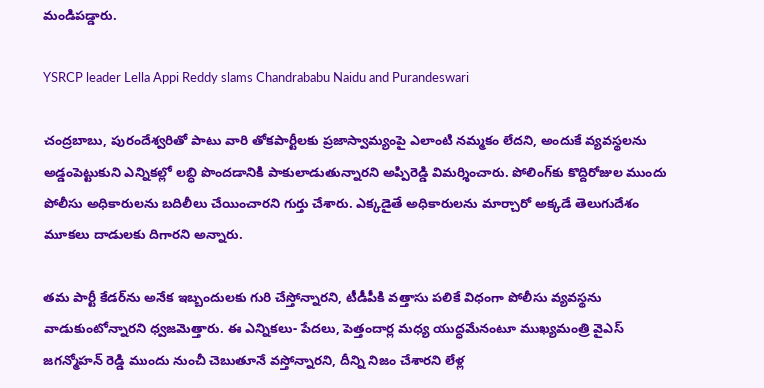మండిపడ్డారు.

YSRCP leader Lella Appi Reddy slams Chandrababu Naidu and Purandeswari

చంద్రబాబు, పురందేశ్వరితో పాటు వారి తోకపార్టీలకు ప్రజాస్వామ్యంపై ఎలాంటి నమ్మకం లేదని, అందుకే వ్యవస్థలను అడ్డంపెట్టుకుని ఎన్నికల్లో లబ్ధి పొందడానికి పాకులాడుతున్నారని అప్పిరెడ్డి విమర్శించారు. పోలింగ్‌‌కు కొద్దిరోజుల ముందు పోలీసు అధికారులను బదిలీలు చేయించారని గుర్తు చేశారు. ఎక్కడైతే అధికారులను మార్చారో అక్కడే తెలుగుదేశం మూకలు దాడులకు దిగారని అన్నారు.

తమ పార్టీ కేడర్‌ను అనేక ఇబ్బందులకు గురి చేస్తోన్నారని, టీడీపీకి వత్తాసు పలికే విధంగా పోలీసు వ్యవస్థను వాడుకుంటోన్నారని ధ్వజమెత్తారు. ఈ ఎన్నికలు- పేదలు, పెత్తందార్ల మధ్య యుద్ధమేనంటూ ముఖ్యమంత్రి వైఎస్ జగన్మోహన్ రెడ్డి ముందు నుంచీ చెబుతూనే వస్తోన్నారని, దీన్ని నిజం చేశారని లేళ్ల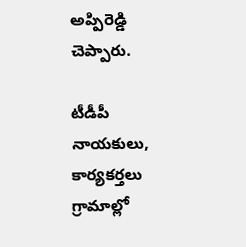అప్పిరెడ్డి చెప్పారు.

టీడీపీ నాయకులు, కార్యకర్తలు గ్రామాల్లో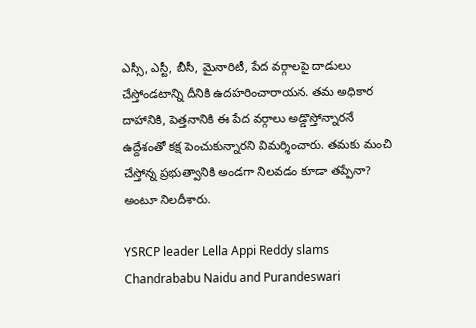ఎస్సీ, ఎస్టీ, బీసీ, మైనారిటీ, పేద వర్గాలపై దాడులు చేస్తోండటాన్ని దీనికి ఉదహరించారాయన. తమ అధికార దాహానికి, పెత్తనానికి ఈ పేద వర్గాలు అడ్డొస్తోన్నారనే ఉద్దేశంతో కక్ష పెంచుకున్నారని విమర్శించారు. తమకు మంచి చేస్తోన్న ప్రభుత్వానికి అండగా నిలవడం కూడా తప్పేనా? అంటూ నిలదీశారు.

YSRCP leader Lella Appi Reddy slams Chandrababu Naidu and Purandeswari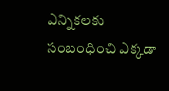ఎన్నికలకు సంబంధించి ఎక్కడా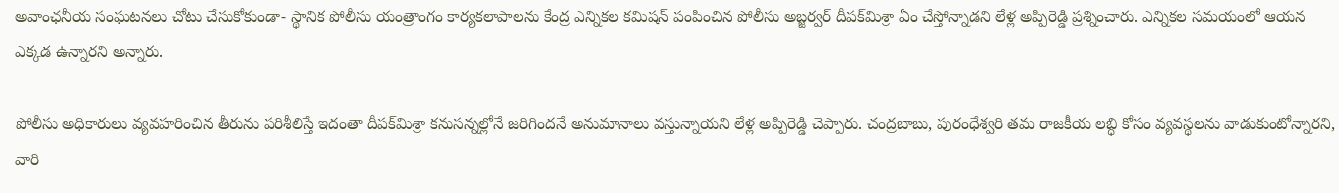అవాంఛనీయ సంఘటనలు చోటు చేసుకోకుండా- స్థానిక పోలీసు యంత్రాంగం కార్యకలాపాలను కేంద్ర ఎన్నికల కమిషన్ పంపించిన పోలీసు అబ్జర్వర్‌ దీపక్‌మిశ్రా ఏం చేస్తోన్నాడని లేళ్ల అప్పిరెడ్డి ప్రశ్నించారు. ఎన్నికల సమయంలో ఆయన ఎక్కడ ఉన్నారని అన్నారు.

పోలీసు అధికారులు వ్యవహరించిన తీరును పరిశీలిస్తే ఇదంతా దీపక్‌మిశ్రా కనుసన్నల్లోనే జరిగిందనే అనుమానాలు వస్తున్నాయని లేళ్ల అప్పిరెడ్డి చెప్పారు. చంద్రబాబు, పురంధేశ్వరి తమ రాజకీయ లబ్ధి కోసం వ్యవస్థలను వాడుకుంటోన్నారని, వారి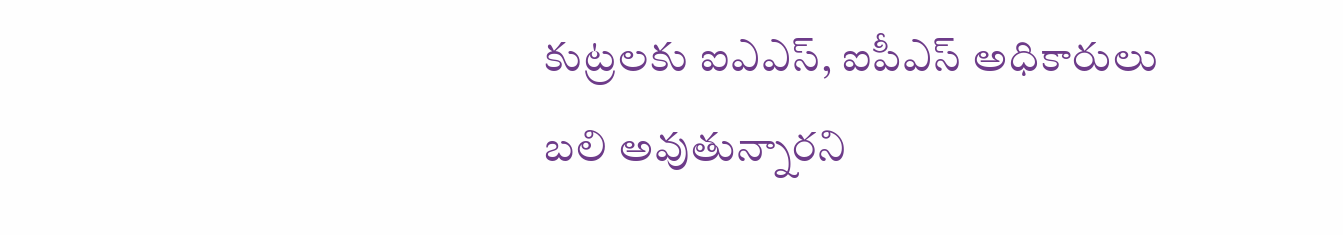కుట్రలకు ఐఎఎస్‌, ఐపీఎస్ అధికారులు బలి అవుతున్నారని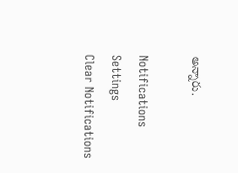అన్నారు.

Notifications
Settings
Clear Notifications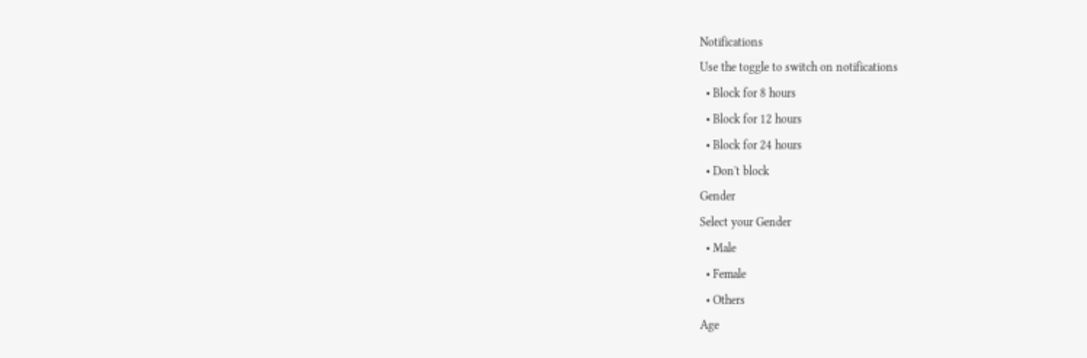Notifications
Use the toggle to switch on notifications
  • Block for 8 hours
  • Block for 12 hours
  • Block for 24 hours
  • Don't block
Gender
Select your Gender
  • Male
  • Female
  • Others
Age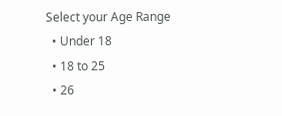Select your Age Range
  • Under 18
  • 18 to 25
  • 26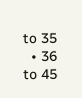to 35
  • 36 to 45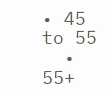• 45 to 55
  • 55+